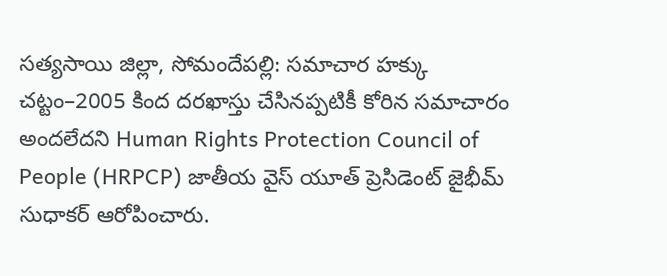సత్యసాయి జిల్లా, సోమందేపల్లి: సమాచార హక్కు చట్టం–2005 కింద దరఖాస్తు చేసినప్పటికీ కోరిన సమాచారం అందలేదని Human Rights Protection Council of People (HRPCP) జాతీయ వైస్ యూత్ ప్రెసిడెంట్ జైభీమ్ సుధాకర్ ఆరోపించారు.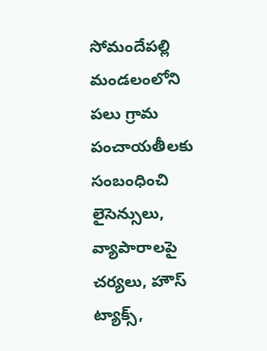సోమందేపల్లి మండలంలోని పలు గ్రామ పంచాయతీలకు సంబంధించి లైసెన్సులు, వ్యాపారాలపై చర్యలు, హౌస్ ట్యాక్స్,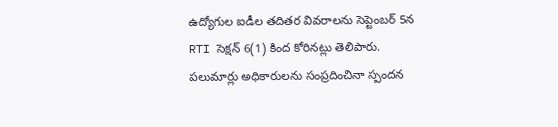ఉద్యోగుల ఐడీల తదితర వివరాలను సెప్టెంబర్ 5న RTI సెక్షన్ 6(1) కింద కోరినట్లు తెలిపారు. పలుమార్లు అధికారులను సంప్రదించినా స్పందన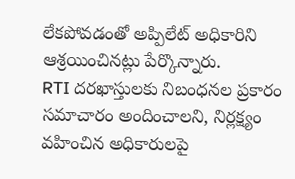లేకపోవడంతో అప్పిలేట్ అధికారిని ఆశ్రయించినట్లు పేర్కొన్నారు.
RTI దరఖాస్తులకు నిబంధనల ప్రకారం సమాచారం అందించాలని, నిర్లక్ష్యం వహించిన అధికారులపై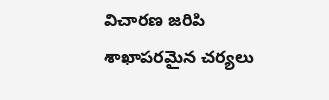విచారణ జరిపి శాఖాపరమైన చర్యలు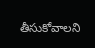తీసుకోవాలని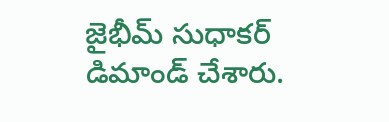జైభీమ్ సుధాకర్ డిమాండ్ చేశారు.